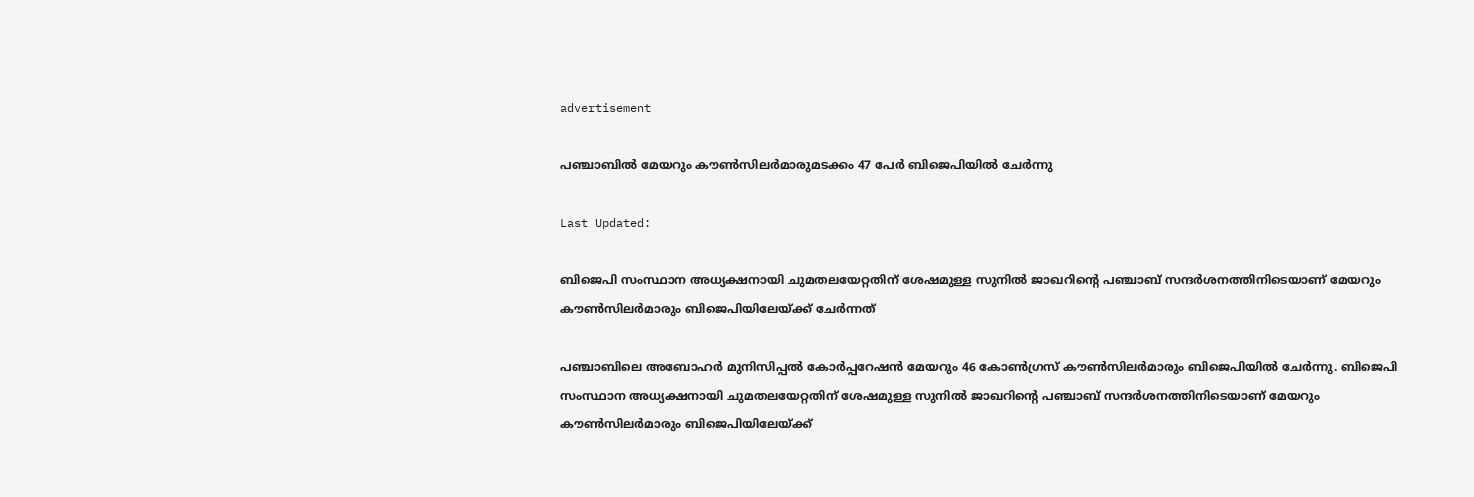advertisement

പഞ്ചാബില്‍ മേയറും കൗണ്‍സിലര്‍മാരുമടക്കം 47 പേര്‍ ബിജെപിയിൽ ചേര്‍ന്നു

Last Updated:

ബിജെപി സംസ്ഥാന അധ്യക്ഷനായി ചുമതലയേറ്റതിന് ശേഷമുള്ള സുനില്‍ ജാഖറിന്റെ പഞ്ചാബ് സന്ദര്‍ശനത്തിനിടെയാണ് മേയറും കൗണ്‍സിലര്‍മാരും ബിജെപിയിലേയ്ക്ക് ചേര്‍ന്നത്

പഞ്ചാബിലെ അബോഹര്‍ മുനിസിപ്പല്‍ കോര്‍പ്പറേഷന്‍ മേയറും 46 കോണ്‍ഗ്രസ് കൗണ്‍സിലര്‍മാരും ബിജെപിയില്‍ ചേര്‍ന്നു. ബിജെപി സംസ്ഥാന അധ്യക്ഷനായി ചുമതലയേറ്റതിന് ശേഷമുള്ള സുനില്‍ ജാഖറിന്റെ പഞ്ചാബ് സന്ദര്‍ശനത്തിനിടെയാണ് മേയറും കൗണ്‍സിലര്‍മാരും ബിജെപിയിലേയ്ക്ക്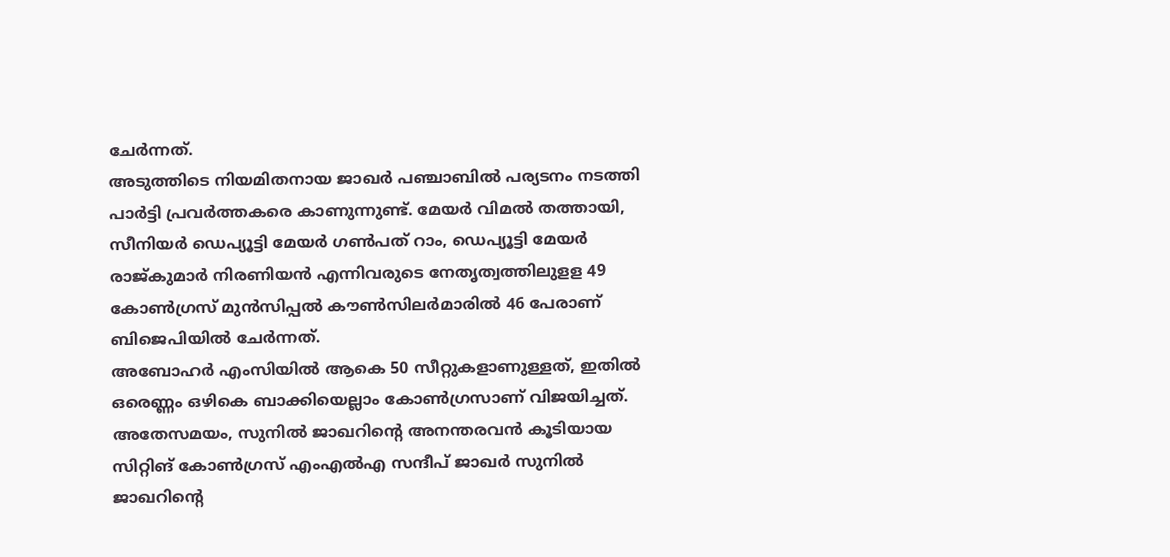ചേര്‍ന്നത്.
അടുത്തിടെ നിയമിതനായ ജാഖര്‍ പഞ്ചാബില്‍ പര്യടനം നടത്തി പാര്‍ട്ടി പ്രവര്‍ത്തകരെ കാണുന്നുണ്ട്. മേയര്‍ വിമല്‍ തത്തായി, സീനിയര്‍ ഡെപ്യൂട്ടി മേയര്‍ ഗണ്‍പത് റാം, ഡെപ്യൂട്ടി മേയര്‍ രാജ്കുമാര്‍ നിരണിയന്‍ എന്നിവരുടെ നേതൃത്വത്തിലുളള 49 കോണ്‍ഗ്രസ് മുന്‍സിപ്പല്‍ കൗണ്‍സിലര്‍മാരില്‍ 46 പേരാണ് ബിജെപിയില്‍ ചേര്‍ന്നത്.
അബോഹര്‍ എംസിയില്‍ ആകെ 50 സീറ്റുകളാണുള്ളത്, ഇതില്‍ ഒരെണ്ണം ഒഴികെ ബാക്കിയെല്ലാം കോണ്‍ഗ്രസാണ് വിജയിച്ചത്. അതേസമയം, സുനില്‍ ജാഖറിന്റെ അനന്തരവന്‍ കൂടിയായ സിറ്റിങ് കോണ്‍ഗ്രസ് എംഎല്‍എ സന്ദീപ് ജാഖര്‍ സുനില്‍ ജാഖറിന്റെ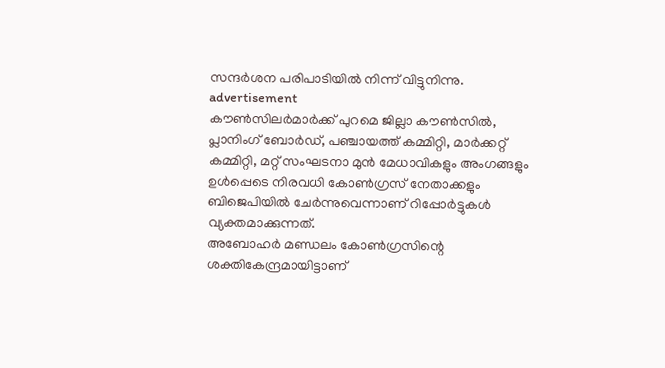സന്ദര്‍ശന പരിപാടിയില്‍ നിന്ന് വിട്ടുനിന്നു.
advertisement
കൗണ്‍സിലര്‍മാര്‍ക്ക് പുറമെ ജില്ലാ കൗണ്‍സില്‍, പ്ലാനിംഗ് ബോര്‍ഡ്, പഞ്ചായത്ത് കമ്മിറ്റി, മാര്‍ക്കറ്റ് കമ്മിറ്റി, മറ്റ് സംഘടനാ മുന്‍ മേധാവികളും അംഗങ്ങളും ഉള്‍പ്പെടെ നിരവധി കോണ്‍ഗ്രസ് നേതാക്കളും ബിജെപിയില്‍ ചേര്‍ന്നുവെന്നാണ് റിപ്പോര്‍ട്ടുകള്‍ വ്യക്തമാക്കുന്നത്.
അബോഹര്‍ മണ്ഡലം കോണ്‍ഗ്രസിന്റെ ശക്തികേന്ദ്രമായിട്ടാണ്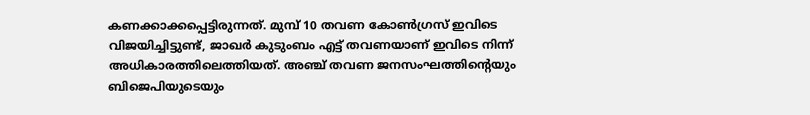കണക്കാക്കപ്പെട്ടിരുന്നത്. മുമ്പ് 10 തവണ കോണ്‍ഗ്രസ് ഇവിടെ വിജയിച്ചിട്ടുണ്ട്, ജാഖര്‍ കുടുംബം എട്ട് തവണയാണ് ഇവിടെ നിന്ന് അധികാരത്തിലെത്തിയത്. അഞ്ച് തവണ ജനസംഘത്തിന്റെയും ബിജെപിയുടെയും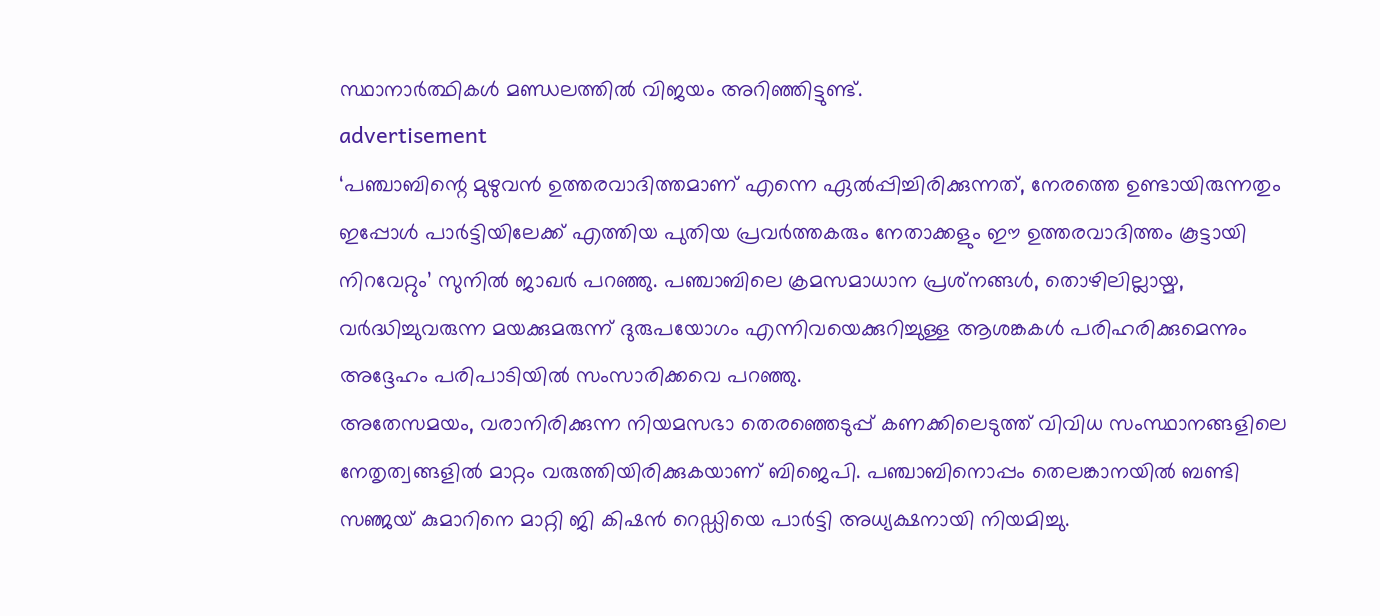സ്ഥാനാര്‍ത്ഥികള്‍ മണ്ഡലത്തില്‍ വിജയം അറിഞ്ഞിട്ടുണ്ട്.
advertisement
‘പഞ്ചാബിന്റെ മുഴുവന്‍ ഉത്തരവാദിത്തമാണ് എന്നെ ഏല്‍പ്പിച്ചിരിക്കുന്നത്, നേരത്തെ ഉണ്ടായിരുന്നതും ഇപ്പോള്‍ പാര്‍ട്ടിയിലേക്ക് എത്തിയ പുതിയ പ്രവര്‍ത്തകരും നേതാക്കളും ഈ ഉത്തരവാദിത്തം കൂട്ടായി നിറവേറ്റും’ സുനില്‍ ജാഖര്‍ പറഞ്ഞു. പഞ്ചാബിലെ ക്രമസമാധാന പ്രശ്‌നങ്ങള്‍, തൊഴിലില്ലായ്മ, വര്‍ദ്ധിച്ചുവരുന്ന മയക്കുമരുന്ന് ദുരുപയോഗം എന്നിവയെക്കുറിച്ചുള്ള ആശങ്കകള്‍ പരിഹരിക്കുമെന്നും അദ്ദേഹം പരിപാടിയില്‍ സംസാരിക്കവെ പറഞ്ഞു.
അതേസമയം, വരാനിരിക്കുന്ന നിയമസഭാ തെരഞ്ഞെടുപ്പ് കണക്കിലെടുത്ത് വിവിധ സംസ്ഥാനങ്ങളിലെ നേതൃത്വങ്ങളില്‍ മാറ്റം വരുത്തിയിരിക്കുകയാണ് ബിജെപി. പഞ്ചാബിനൊപ്പം തെലങ്കാനയില്‍ ബണ്ടി സഞ്ജയ് കുമാറിനെ മാറ്റി ജി കിഷന്‍ റെഡ്ഡിയെ പാര്‍ട്ടി അധ്യക്ഷനായി നിയമിച്ചു.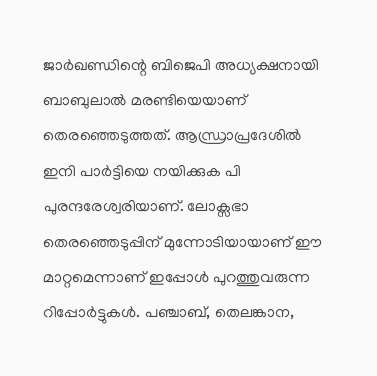ജാര്‍ഖണ്ഡിന്റെ ബിജെപി അധ്യക്ഷനായി ബാബുലാല്‍ മരണ്ടിയെയാണ് തെരഞ്ഞെടുത്തത്. ആന്ധ്രാപ്രദേശില്‍ ഇനി പാര്‍ട്ടിയെ നയിക്കുക പി പുരന്ദരേശ്വരിയാണ്. ലോക്സഭാ തെരഞ്ഞെടുപ്പിന് മുന്നോടിയായാണ് ഈ മാറ്റമെന്നാണ് ഇപ്പോള്‍ പുറത്തുവരുന്ന റിപ്പോര്‍ട്ടുകള്‍. പഞ്ചാബ്, തെലങ്കാന,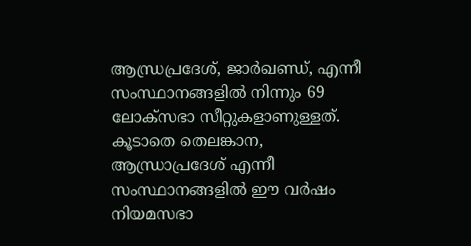ആന്ധ്രപ്രദേശ്, ജാര്‍ഖണ്ഡ്, എന്നീ സംസ്ഥാനങ്ങളില്‍ നിന്നും 69 ലോക്സഭാ സീറ്റുകളാണുള്ളത്. കൂടാതെ തെലങ്കാന, ആന്ധ്രാപ്രദേശ് എന്നീ സംസ്ഥാനങ്ങളില്‍ ഈ വര്‍ഷം നിയമസഭാ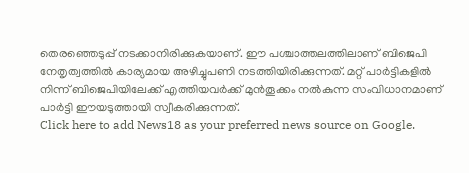തെരഞ്ഞെടുപ്പ് നടക്കാനിരിക്കുകയാണ്. ഈ പശ്ചാത്തലത്തിലാണ് ബിജെപി നേതൃത്വത്തില്‍ കാര്യമായ അഴിച്ചുപണി നടത്തിയിരിക്കുന്നത്. മറ്റ് പാര്‍ട്ടികളില്‍ നിന്ന് ബിജെപിയിലേക്ക് എത്തിയവര്‍ക്ക് മുന്‍തൂക്കം നല്‍കുന്ന സംവിധാനമാണ് പാര്‍ട്ടി ഈയടുത്തായി സ്വീകരിക്കുന്നത്.
Click here to add News18 as your preferred news source on Google.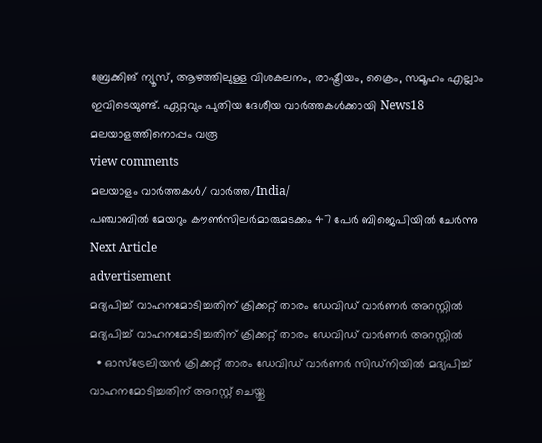ബ്രേക്കിങ് ന്യൂസ്, ആഴത്തിലുള്ള വിശകലനം, രാഷ്ട്രീയം, ക്രൈം, സമൂഹം എല്ലാം ഇവിടെയുണ്ട്. ഏറ്റവും പുതിയ ദേശീയ വാർത്തകൾക്കായി News18 മലയാളത്തിനൊപ്പം വരൂ
view comments
മലയാളം വാർത്തകൾ/ വാർത്ത/India/
പഞ്ചാബില്‍ മേയറും കൗണ്‍സിലര്‍മാരുമടക്കം 47 പേര്‍ ബിജെപിയിൽ ചേര്‍ന്നു
Next Article
advertisement
മദ്യപിച്ച് വാഹനമോടിച്ചതിന് ക്രിക്കറ്റ് താരം ഡേവിഡ് വാർണർ അറസ്റ്റിൽ
മദ്യപിച്ച് വാഹനമോടിച്ചതിന് ക്രിക്കറ്റ് താരം ഡേവിഡ് വാർണർ അറസ്റ്റിൽ
  • ഓസ്‌ട്രേലിയൻ ക്രിക്കറ്റ് താരം ഡേവിഡ് വാർണർ സിഡ്‌നിയിൽ മദ്യപിച്ച് വാഹനമോടിച്ചതിന് അറസ്റ്റ് ചെയ്തു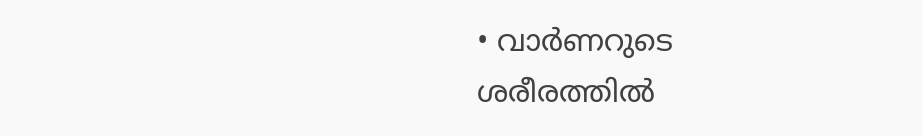• വാർണറുടെ ശരീരത്തിൽ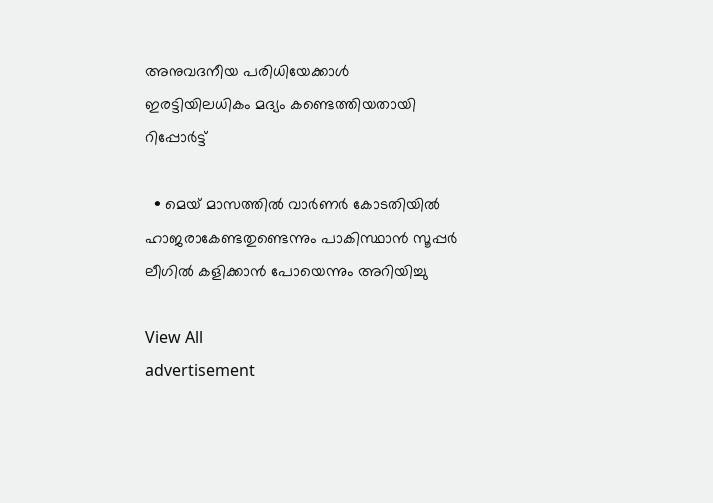അനുവദനീയ പരിധിയേക്കാൾ ഇരട്ടിയിലധികം മദ്യം കണ്ടെത്തിയതായി റിപ്പോർട്ട്

  • മെയ് മാസത്തിൽ വാർണർ കോടതിയിൽ ഹാജരാകേണ്ടതുണ്ടെന്നും പാകിസ്ഥാൻ സൂപ്പർ ലീഗിൽ കളിക്കാൻ പോയെന്നും അറിയിച്ചു

View All
advertisement